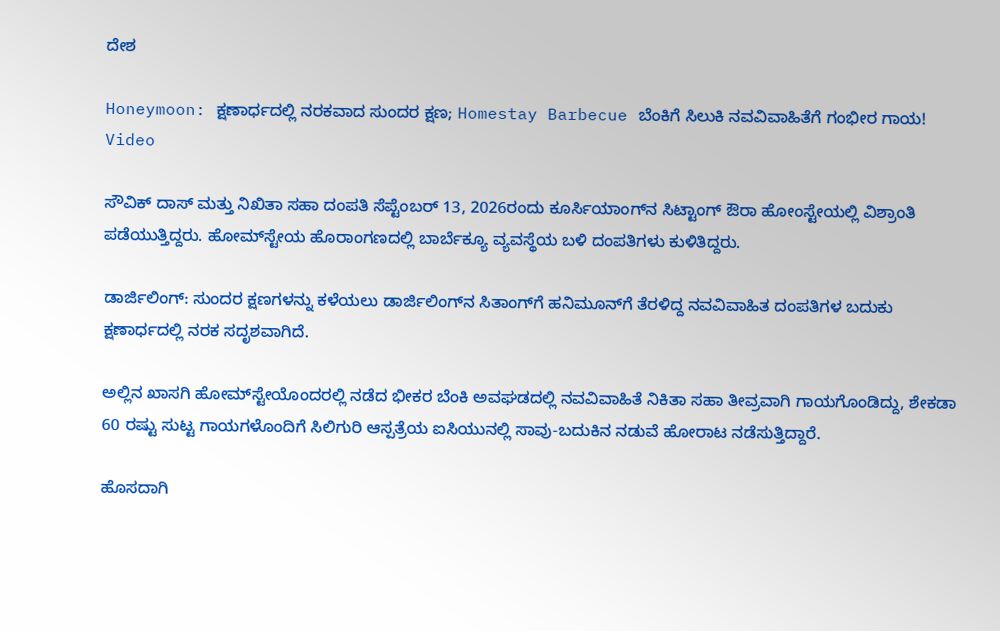ದೇಶ

Honeymoon: ಕ್ಷಣಾರ್ಧದಲ್ಲಿ ನರಕವಾದ ಸುಂದರ ಕ್ಷಣ; Homestay Barbecue ಬೆಂಕಿಗೆ ಸಿಲುಕಿ ನವವಿವಾಹಿತೆಗೆ ಗಂಭೀರ ಗಾಯ! Video

ಸೌವಿಕ್ ದಾಸ್ ಮತ್ತು ನಿಖಿತಾ ಸಹಾ ದಂಪತಿ ಸೆಪ್ಟೆಂಬರ್ 13, 2026ರಂದು ಕೂರ್ಸಿಯಾಂಗ್‌ನ ಸಿಟ್ಟಾಂಗ್ ಔರಾ ಹೋಂಸ್ಟೇಯಲ್ಲಿ ವಿಶ್ರಾಂತಿ ಪಡೆಯುತ್ತಿದ್ದರು. ಹೋಮ್‌ಸ್ಟೇಯ ಹೊರಾಂಗಣದಲ್ಲಿ ಬಾರ್ಬೆಕ್ಯೂ ವ್ಯವಸ್ಥೆಯ ಬಳಿ ದಂಪತಿಗಳು ಕುಳಿತಿದ್ದರು.

ಡಾರ್ಜಿಲಿಂಗ್: ಸುಂದರ ಕ್ಷಣಗಳನ್ನು ಕಳೆಯಲು ಡಾರ್ಜಿಲಿಂಗ್‌ನ ಸಿತಾಂಗ್‌ಗೆ ಹನಿಮೂನ್‌ಗೆ ತೆರಳಿದ್ದ ನವವಿವಾಹಿತ ದಂಪತಿಗಳ ಬದುಕು ಕ್ಷಣಾರ್ಧದಲ್ಲಿ ನರಕ ಸದೃಶವಾಗಿದೆ.

ಅಲ್ಲಿನ ಖಾಸಗಿ ಹೋಮ್‌ಸ್ಟೇಯೊಂದರಲ್ಲಿ ನಡೆದ ಭೀಕರ ಬೆಂಕಿ ಅವಘಡದಲ್ಲಿ ನವವಿವಾಹಿತೆ ನಿಕಿತಾ ಸಹಾ ತೀವ್ರವಾಗಿ ಗಾಯಗೊಂಡಿದ್ದು, ಶೇಕಡಾ 60 ರಷ್ಟು ಸುಟ್ಟ ಗಾಯಗಳೊಂದಿಗೆ ಸಿಲಿಗುರಿ ಆಸ್ಪತ್ರೆಯ ಐಸಿಯುನಲ್ಲಿ ಸಾವು-ಬದುಕಿನ ನಡುವೆ ಹೋರಾಟ ನಡೆಸುತ್ತಿದ್ದಾರೆ.

ಹೊಸದಾಗಿ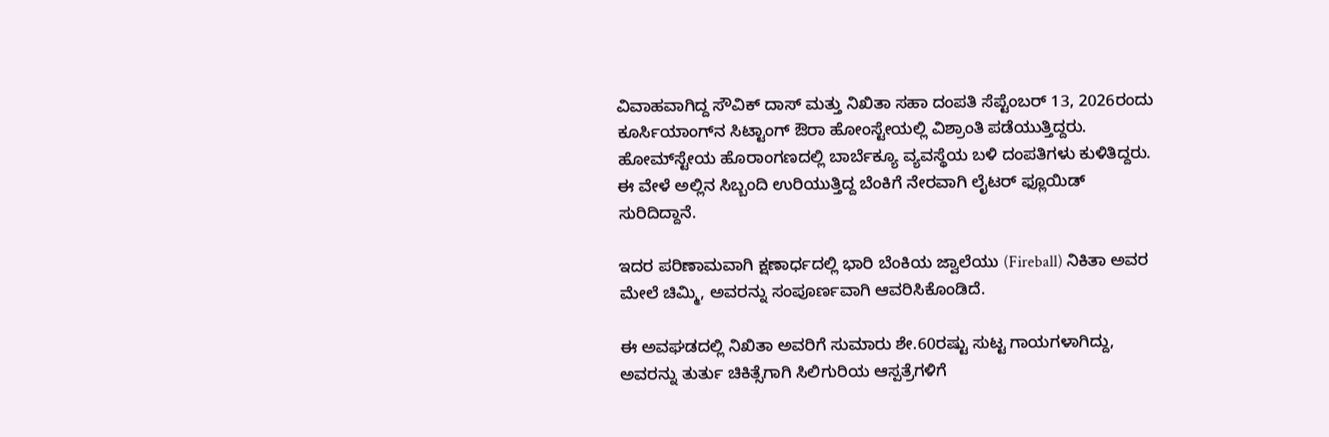ವಿವಾಹವಾಗಿದ್ದ ಸೌವಿಕ್ ದಾಸ್ ಮತ್ತು ನಿಖಿತಾ ಸಹಾ ದಂಪತಿ ಸೆಪ್ಟೆಂಬರ್ 13, 2026ರಂದು ಕೂರ್ಸಿಯಾಂಗ್‌ನ ಸಿಟ್ಟಾಂಗ್ ಔರಾ ಹೋಂಸ್ಟೇಯಲ್ಲಿ ವಿಶ್ರಾಂತಿ ಪಡೆಯುತ್ತಿದ್ದರು. ಹೋಮ್‌ಸ್ಟೇಯ ಹೊರಾಂಗಣದಲ್ಲಿ ಬಾರ್ಬೆಕ್ಯೂ ವ್ಯವಸ್ಥೆಯ ಬಳಿ ದಂಪತಿಗಳು ಕುಳಿತಿದ್ದರು. ಈ ವೇಳೆ ಅಲ್ಲಿನ ಸಿಬ್ಬಂದಿ ಉರಿಯುತ್ತಿದ್ದ ಬೆಂಕಿಗೆ ನೇರವಾಗಿ ಲೈಟರ್ ಫ್ಲೂಯಿಡ್ ಸುರಿದಿದ್ದಾನೆ.

ಇದರ ಪರಿಣಾಮವಾಗಿ ಕ್ಷಣಾರ್ಧದಲ್ಲಿ ಭಾರಿ ಬೆಂಕಿಯ ಜ್ವಾಲೆಯು (Fireball) ನಿಕಿತಾ ಅವರ ಮೇಲೆ ಚಿಮ್ಮಿ, ಅವರನ್ನು ಸಂಪೂರ್ಣವಾಗಿ ಆವರಿಸಿಕೊಂಡಿದೆ.

ಈ ಅವಘಡದಲ್ಲಿ ನಿಖಿತಾ ಅವರಿಗೆ ಸುಮಾರು ಶೇ.60ರಷ್ಟು ಸುಟ್ಟ ಗಾಯಗಳಾಗಿದ್ದು, ಅವರನ್ನು ತುರ್ತು ಚಿಕಿತ್ಸೆಗಾಗಿ ಸಿಲಿಗುರಿಯ ಆಸ್ಪತ್ರೆಗಳಿಗೆ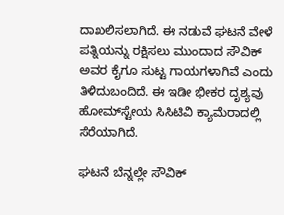ದಾಖಲಿಸಲಾಗಿದೆ. ಈ ನಡುವೆ ಘಟನೆ ವೇಳೆ ಪತ್ನಿಯನ್ನು ರಕ್ಷಿಸಲು ಮುಂದಾದ ಸೌವಿಕ್ ಅವರ ಕೈಗೂ ಸುಟ್ಟ ಗಾಯಗಳಾಗಿವೆ ಎಂದು ತಿಳಿದುಬಂದಿದೆ. ಈ ಇಡೀ ಭೀಕರ ದೃಶ್ಯವು ಹೋಮ್‌ಸ್ಟೇಯ ಸಿಸಿಟಿವಿ ಕ್ಯಾಮೆರಾದಲ್ಲಿ ಸೆರೆಯಾಗಿದೆ.

ಘಟನೆ ಬೆನ್ನಲ್ಲೇ ಸೌವಿಕ್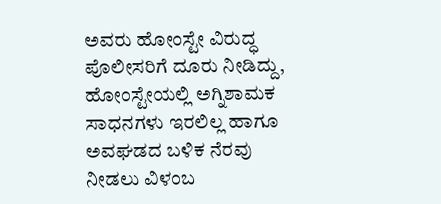ಅವರು ಹೋಂಸ್ಟೇ ವಿರುದ್ಧ ಪೊಲೀಸರಿಗೆ ದೂರು ನೀಡಿದ್ದು, ಹೋಂಸ್ಟೇಯಲ್ಲಿ ಅಗ್ನಿಶಾಮಕ ಸಾಧನಗಳು ಇರಲಿಲ್ಲ ಹಾಗೂ ಅವಘಡದ ಬಳಿಕ ನೆರವು ನೀಡಲು ವಿಳಂಬ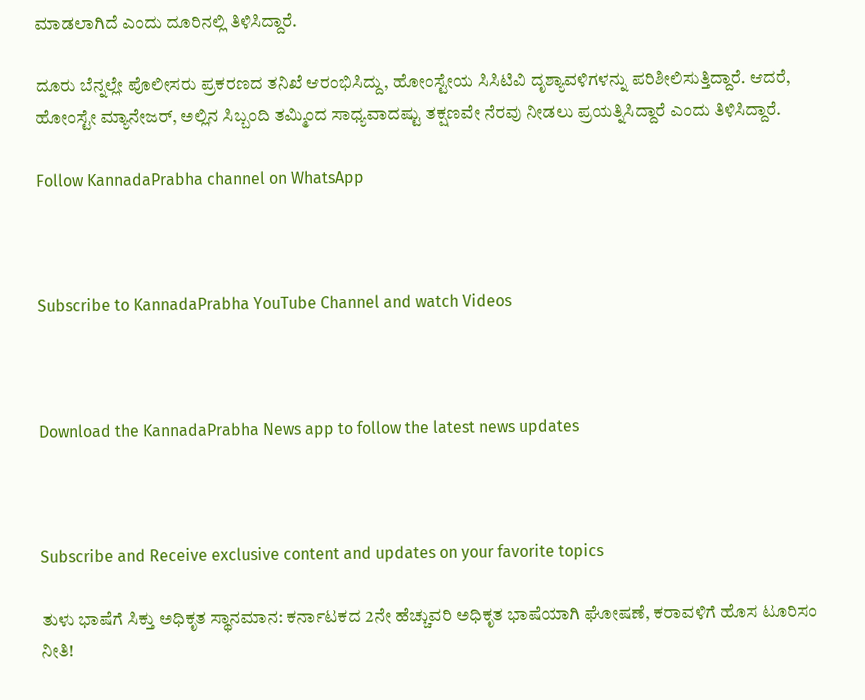ಮಾಡಲಾಗಿದೆ ಎಂದು ದೂರಿನಲ್ಲಿ ತಿಳಿಸಿದ್ದಾರೆ.

ದೂರು ಬೆನ್ನಲ್ಲೇ ಪೊಲೀಸರು ಪ್ರಕರಣದ ತನಿಖೆ ಆರಂಭಿಸಿದ್ದು, ಹೋಂಸ್ಟೇಯ ಸಿಸಿಟಿವಿ ದೃಶ್ಯಾವಳಿಗಳನ್ನು ಪರಿಶೀಲಿಸುತ್ತಿದ್ದಾರೆ. ಆದರೆ, ಹೋಂಸ್ಟೇ ಮ್ಯಾನೇಜರ್, ಅಲ್ಲಿನ ಸಿಬ್ಬಂದಿ ತಮ್ಮಿಂದ ಸಾಧ್ಯವಾದಷ್ಟು ತಕ್ಷಣವೇ ನೆರವು ನೀಡಲು ಪ್ರಯತ್ನಿಸಿದ್ದಾರೆ ಎಂದು ತಿಳಿಸಿದ್ದಾರೆ.

Follow KannadaPrabha channel on WhatsApp



Subscribe to KannadaPrabha YouTube Channel and watch Videos



Download the KannadaPrabha News app to follow the latest news updates



Subscribe and Receive exclusive content and updates on your favorite topics

ತುಳು ಭಾಷೆಗೆ ಸಿಕ್ತು ಅಧಿಕೃತ ಸ್ಥಾನಮಾನ: ಕರ್ನಾಟಕದ 2ನೇ ಹೆಚ್ಚುವರಿ ಅಧಿಕೃತ ಭಾಷೆಯಾಗಿ ಘೋಷಣೆ, ಕರಾವಳಿಗೆ ಹೊಸ ಟೂರಿಸಂ ನೀತಿ!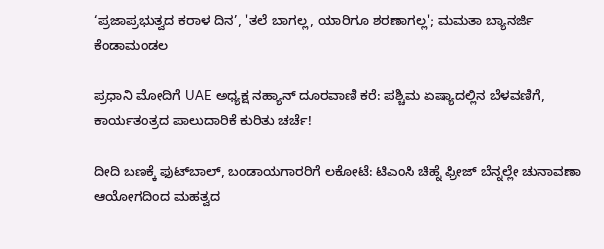‘ಪ್ರಜಾಪ್ರಭುತ್ವದ ಕರಾಳ ದಿನ’, 'ತಲೆ ಬಾಗಲ್ಲ, ಯಾರಿಗೂ ಶರಣಾಗಲ್ಲ'; ಮಮತಾ ಬ್ಯಾನರ್ಜಿ ಕೆಂಡಾಮಂಡಲ

ಪ್ರಧಾನಿ ಮೋದಿಗೆ UAE ಅಧ್ಯಕ್ಷ ನಹ್ಯಾನ್ ದೂರವಾಣಿ ಕರೆ: ಪಶ್ಚಿಮ ಏಷ್ಯಾದಲ್ಲಿನ ಬೆಳವಣಿಗೆ, ಕಾರ್ಯತಂತ್ರದ ಪಾಲುದಾರಿಕೆ ಕುರಿತು ಚರ್ಚೆ!

ದೀದಿ ಬಣಕ್ಕೆ ಫುಟ್‌ಬಾಲ್, ಬಂಡಾಯಗಾರರಿಗೆ ಲಕೋಟೆ: ಟಿಎಂಸಿ ಚಿಹ್ನೆ ಫ್ರೀಜ್ ಬೆನ್ನಲ್ಲೇ ಚುನಾವಣಾ ಆಯೋಗದಿಂದ ಮಹತ್ವದ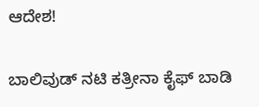ಆದೇಶ!

ಬಾಲಿವುಡ್ ನಟಿ ಕತ್ರೀನಾ ಕೈಫ್ ಬಾಡಿ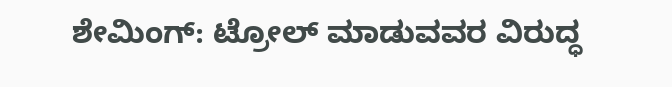ಶೇಮಿಂಗ್: ಟ್ರೋಲ್ ಮಾಡುವವರ ವಿರುದ್ಧ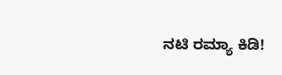ನಟಿ ರಮ್ಯಾ ಕಿಡಿ!